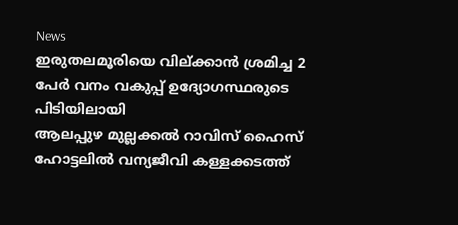News
ഇരുതലമൂരിയെ വില്ക്കാൻ ശ്രമിച്ച 2 പേർ വനം വകുപ്പ് ഉദ്യോഗസ്ഥരുടെ പിടിയിലായി
ആലപ്പുഴ മുല്ലക്കൽ റാവിസ് ഹൈസ് ഹോട്ടലിൽ വന്യജീവി കള്ളക്കടത്ത്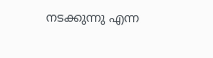നടക്കുന്നു എന്ന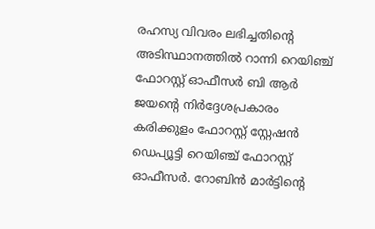രഹസ്യ വിവരം ലഭിച്ചതിന്റെ അടിസ്ഥാനത്തിൽ റാന്നി റെയിഞ്ച് ഫോറസ്റ്റ് ഓഫീസർ ബി ആർ ജയന്റെ നിർദ്ദേശപ്രകാരം കരിക്കുളം ഫോറസ്റ്റ് സ്റ്റേഷൻ ഡെപ്യൂട്ടി റെയിഞ്ച് ഫോറസ്റ്റ് ഓഫീസർ. റോബിൻ മാർട്ടിന്റെ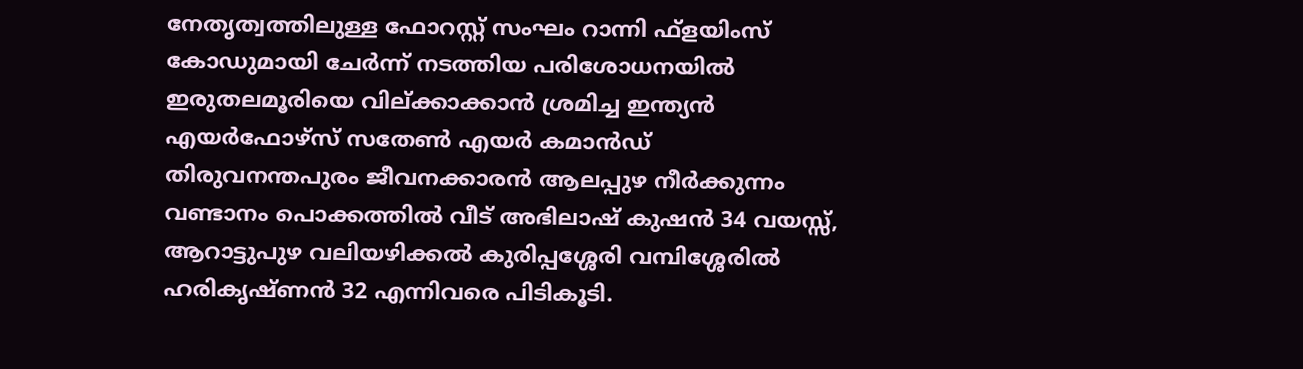നേതൃത്വത്തിലുള്ള ഫോറസ്റ്റ് സംഘം റാന്നി ഫ്ളയിംസ് കോഡുമായി ചേർന്ന് നടത്തിയ പരിശോധനയിൽ ഇരുതലമൂരിയെ വില്ക്കാക്കാൻ ശ്രമിച്ച ഇന്ത്യൻ എയർഫോഴ്സ് സതേൺ എയർ കമാൻഡ് തിരുവനന്തപുരം ജീവനക്കാരൻ ആലപ്പുഴ നീർക്കുന്നം വണ്ടാനം പൊക്കത്തിൽ വീട് അഭിലാഷ് കുഷൻ 34 വയസ്സ്, ആറാട്ടുപുഴ വലിയഴിക്കൽ കുരിപ്പശ്ശേരി വമ്പിശ്ശേരിൽ ഹരികൃഷ്ണൻ 32 എന്നിവരെ പിടികൂടി.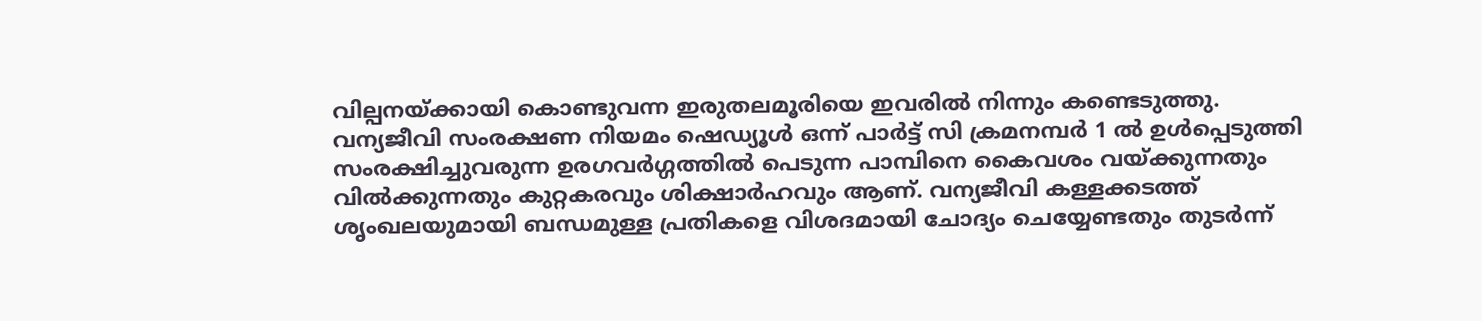വില്പനയ്ക്കായി കൊണ്ടുവന്ന ഇരുതലമൂരിയെ ഇവരിൽ നിന്നും കണ്ടെടുത്തു. വന്യജീവി സംരക്ഷണ നിയമം ഷെഡ്യൂൾ ഒന്ന് പാർട്ട് സി ക്രമനമ്പർ 1 ൽ ഉൾപ്പെടുത്തി സംരക്ഷിച്ചുവരുന്ന ഉരഗവർഗ്ഗത്തിൽ പെടുന്ന പാമ്പിനെ കൈവശം വയ്ക്കുന്നതും വിൽക്കുന്നതും കുറ്റകരവും ശിക്ഷാർഹവും ആണ്. വന്യജീവി കള്ളക്കടത്ത് ശൃംഖലയുമായി ബന്ധമുള്ള പ്രതികളെ വിശദമായി ചോദ്യം ചെയ്യേണ്ടതും തുടർന്ന്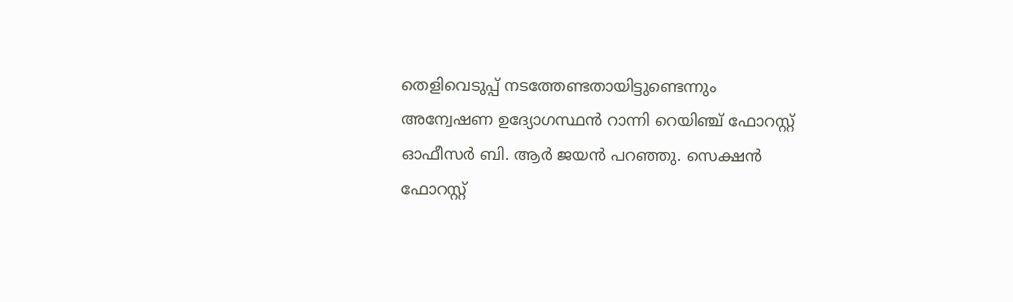തെളിവെടുപ്പ് നടത്തേണ്ടതായിട്ടുണ്ടെന്നും അന്വേഷണ ഉദ്യോഗസ്ഥൻ റാന്നി റെയിഞ്ച് ഫോറസ്റ്റ് ഓഫീസർ ബി. ആർ ജയൻ പറഞ്ഞു. സെക്ഷൻ ഫോറസ്റ്റ്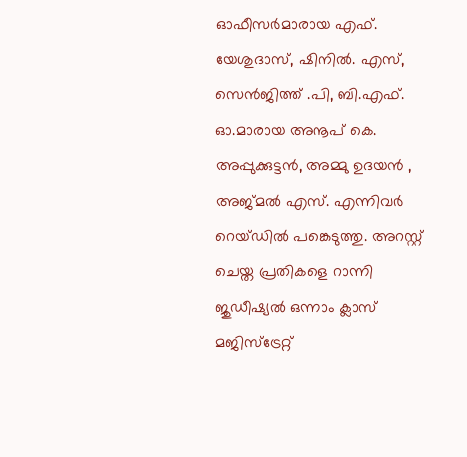ഓഫീസർമാരായ എഫ്. യേശുദാസ്, ഷിനിൽ. എസ്, സെൻജിത്ത് .പി, ബി.എഫ്. ഓ.മാരായ അനൂപ് കെ. അപ്പുക്കുട്ടൻ, അമ്മു ഉദയൻ , അജ്മൽ എസ്. എന്നിവർ റെയ്ഡിൽ പങ്കെടുത്തു. അറസ്റ്റ് ചെയ്ത പ്രതികളെ റാന്നി ജുഡീഷ്യൽ ഒന്നാം ക്ലാസ് മജിസ്ട്രേറ്റ്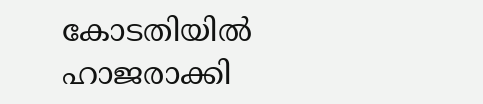കോടതിയിൽ ഹാജരാക്കി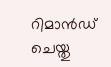റിമാൻഡ് ചെയ്തു